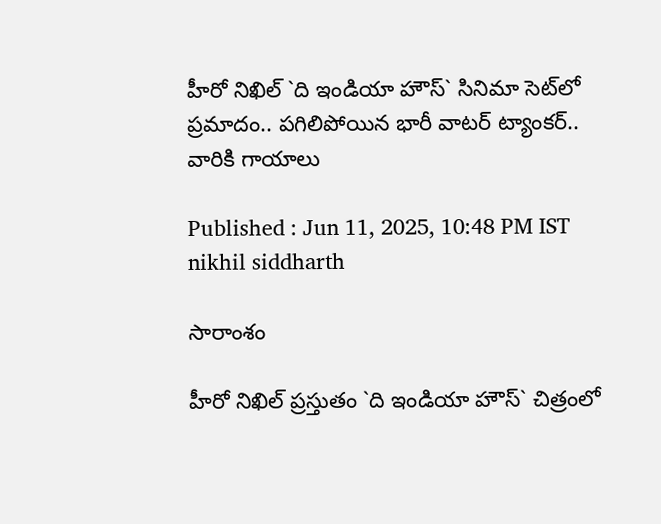హీరో నిఖిల్‌ `ది ఇండియా హౌస్‌` సినిమా సెట్‌లో ప్రమాదం.. పగిలిపోయిన భారీ వాటర్‌ ట్యాంకర్‌.. వారికి గాయాలు

Published : Jun 11, 2025, 10:48 PM IST
nikhil siddharth

సారాంశం

హీరో నిఖిల్‌ ప్రస్తుతం `ది ఇండియా హౌస్‌` చిత్రంలో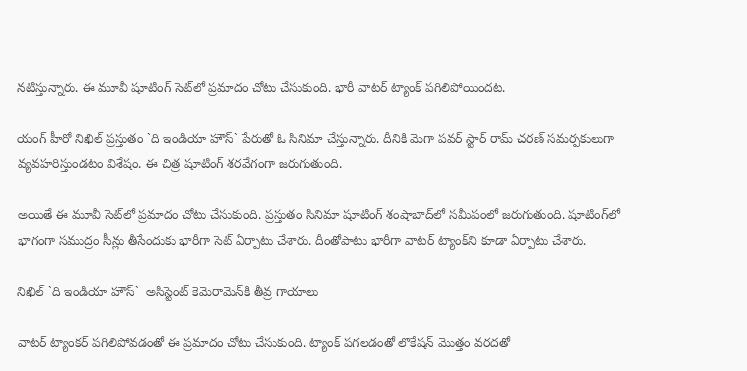నటిస్తున్నారు. ఈ మూవీ షూటింగ్‌ సెట్‌లో ప్రమాదం చోటు చేసుకుంది. భారీ వాటర్‌ ట్యాంక్‌ పగిలిపోయిందట.

యంగ్‌ హీరో నిఖిల్‌ ప్రస్తుతం `ది ఇండియా హౌస్‌` పేరుతో ఓ సినిమా చేస్తున్నారు. దీనికి మెగా పవర్ స్టార్‌ రామ్‌ చరణ్‌ సమర్పకులుగా వ్యవహరిస్తుండటం విశేషం. ఈ చిత్ర షూటింగ్‌ శరవేగంగా జరుగుతుంది.

అయితే ఈ మూవీ సెట్‌లో ప్రమాదం చోటు చేసుకుంది. ప్రస్తుతం సినిమా షూటింగ్‌ శంషాబాద్‌లో సమీపంలో జరుగుతుంది. షూటింగ్‌లో భాగంగా సముద్రం సీన్లు తీసేందుకు భారీగా సెట్‌ ఏర్పాటు చేశారు. దీంతోపాటు భారీగా వాటర్‌ ట్యాంక్‌ని కూడా ఏర్పాటు చేశారు.

నిఖిల్‌ `ది ఇండియా హౌస్‌`  అసిస్టెంట్‌ కెమెరామెన్‌కి తీవ్ర గాయాలు

వాటర్‌ ట్యాంకర్‌ పగిలిపోవడంతో ఈ ప్రమాదం చోటు చేసుకుంది. ట్యాంక్‌ పగలడంతో లొకేషన్‌ మొత్తం వరదతో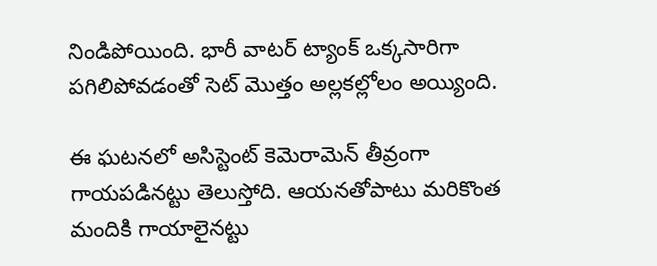నిండిపోయింది. భారీ వాటర్‌ ట్యాంక్‌ ఒక్కసారిగా పగిలిపోవడంతో సెట్ మొత్తం అల్లకల్లోలం అయ్యింది.

ఈ ఘటనలో అసిస్టెంట్‌ కెమెరామెన్‌ తీవ్రంగా గాయపడినట్టు తెలుస్తోది. ఆయనతోపాటు మరికొంత మందికి గాయాలైనట్టు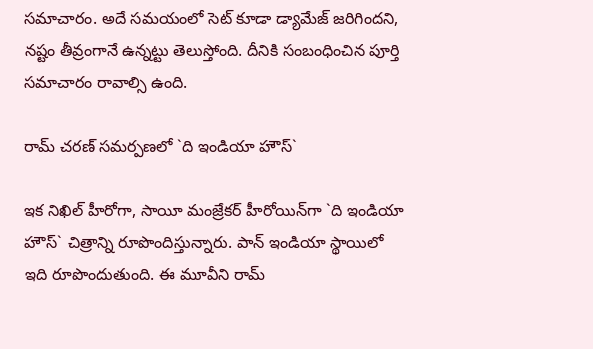సమాచారం. అదే సమయంలో సెట్‌ కూడా డ్యామేజ్‌ జరిగిందని, నష్టం తీవ్రంగానే ఉన్నట్టు తెలుస్తోంది. దీనికి సంబంధించిన పూర్తి సమాచారం రావాల్సి ఉంది.

రామ్‌ చరణ్‌ సమర్పణలో `ది ఇండియా హౌస్‌`

ఇక నిఖిల్‌ హీరోగా, సాయీ మంజ్రేకర్‌ హీరోయిన్‌గా `ది ఇండియా హౌస్‌` చిత్రాన్ని రూపొందిస్తున్నారు. పాన్‌ ఇండియా స్థాయిలో ఇది రూపొందుతుంది. ఈ మూవీని రామ్‌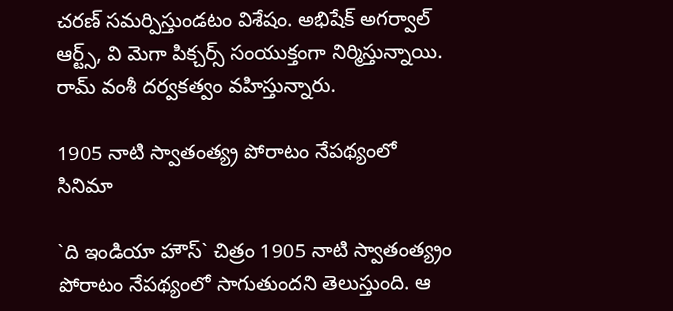చరణ్‌ సమర్పిస్తుండటం విశేషం. అభిషేక్ అగర్వాల్‌ ఆర్ట్స్, వి మెగా పిక్చర్స్ సంయుక్తంగా నిర్మిస్తున్నాయి. రామ్‌ వంశీ దర్వకత్వం వహిస్తున్నారు.

1905 నాటి స్వాతంత్య్ర పోరాటం నేపథ్యంలో సినిమా

`ది ఇండియా హౌస్‌` చిత్రం 1905 నాటి స్వాతంత్య్రం  పోరాటం నేపథ్యంలో సాగుతుందని తెలుస్తుంది. ఆ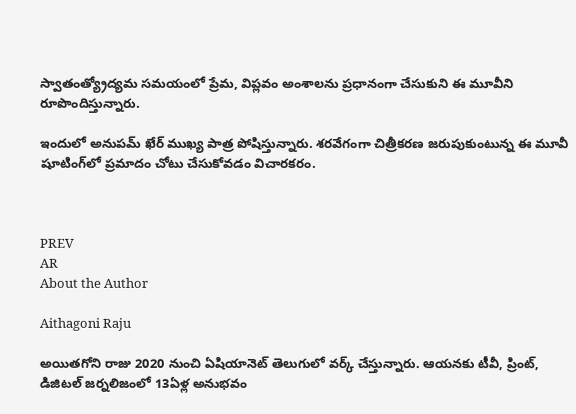స్వాతంత్య్రోద్యమ సమయంలో ప్రేమ, విప్లవం అంశాలను ప్రధానంగా చేసుకుని ఈ మూవీని రూపొందిస్తున్నారు.

ఇందులో అనుపమ్‌ ఖేర్‌ ముఖ్య పాత్ర పోషిస్తున్నారు. శరవేగంగా చిత్రీకరణ జరుపుకుంటున్న ఈ మూవీ షూటింగ్‌లో ప్రమాదం చోటు చేసుకోవడం విచారకరం.



PREV
AR
About the Author

Aithagoni Raju

అయితగోని రాజు 2020 నుంచి ఏషియానెట్‌ తెలుగులో వర్క్ చేస్తున్నారు. ఆయనకు టీవీ, ప్రింట్‌, డిజిటల్‌ జర్నలిజంలో 13ఏళ్ల అనుభవం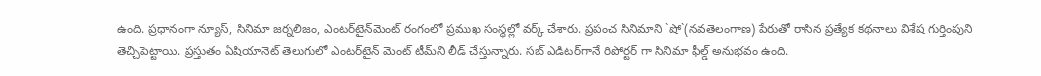ఉంది. ప్రధానంగా న్యూస్‌, సినిమా జర్నలిజం, ఎంటర్‌టైన్‌మెంట్‌ రంగంలో ప్రముఖ సంస్థల్లో వర్క్ చేశారు. ప్రపంచ సినిమాని `షో`(నవతెలంగాణ) పేరుతో రాసిన ప్రత్యేక కథనాలు విశేష గుర్తింపుని తెచ్చిపెట్టాయి. ప్రస్తుతం ఏషియానెట్‌ తెలుగులో ఎంటర్‌టైన్‌ మెంట్ టీమ్‌ని లీడ్‌ చేస్తున్నారు. సబ్‌ ఎడిటర్‌గానే రిపోర్టర్ గా సినిమా ఫీల్డ్ అనుభవం ఉంది.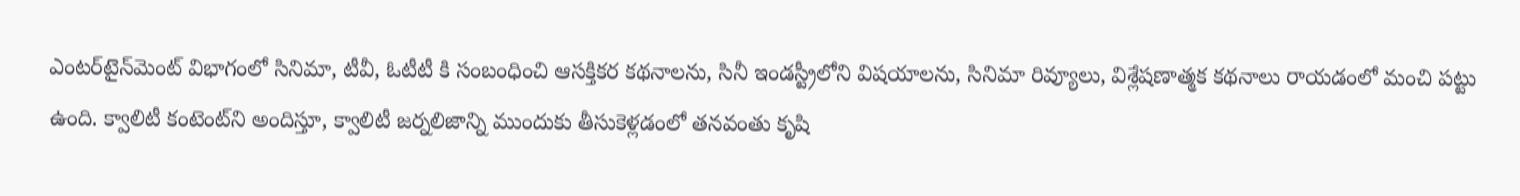ఎంటర్‌టైన్‌మెంట్‌ విభాగంలో సినిమా, టీవీ, ఓటీటీ కి సంబంధించి ఆసక్తికర కథనాలను, సినీ ఇండస్ట్రీలోని విషయాలను, సినిమా రివ్యూలు, విశ్లేషణాత్మక కథనాలు రాయడంలో మంచి పట్టు ఉంది. క్వాలిటీ కంటెంట్‌ని అందిస్తూ, క్వాలిటీ జర్నలిజాన్ని ముందుకు తీసుకెళ్లడంలో తనవంతు కృషి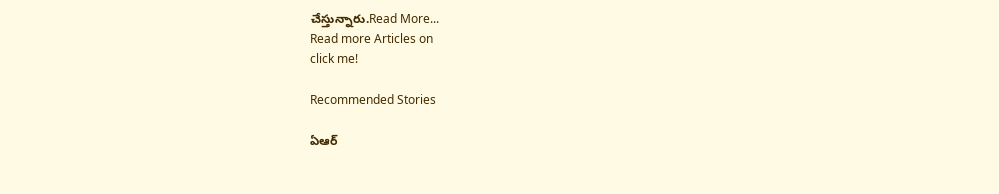చేస్తున్నారు.Read More...
Read more Articles on
click me!

Recommended Stories

ఏఆర్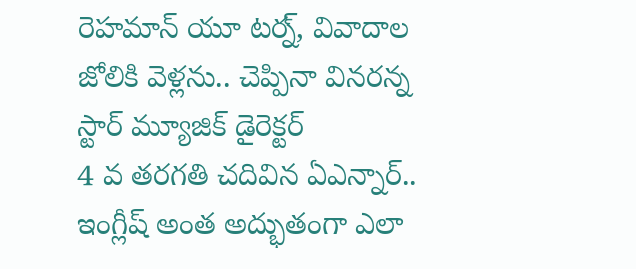రెహమాన్ యూ టర్న్, వివాదాల జోలికి వెళ్లను.. చెప్పినా వినరన్న స్టార్ మ్యూజిక్ డైరెక్టర్
4 వ తరగతి చదివిన ఏఎన్నార్.. ఇంగ్లీష్ అంత అద్భుతంగా ఎలా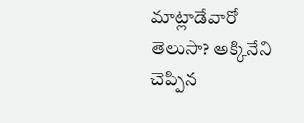మాట్లాడేవారో తెలుసా? అక్కినేని చెప్పిన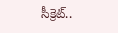సీక్రెట్..